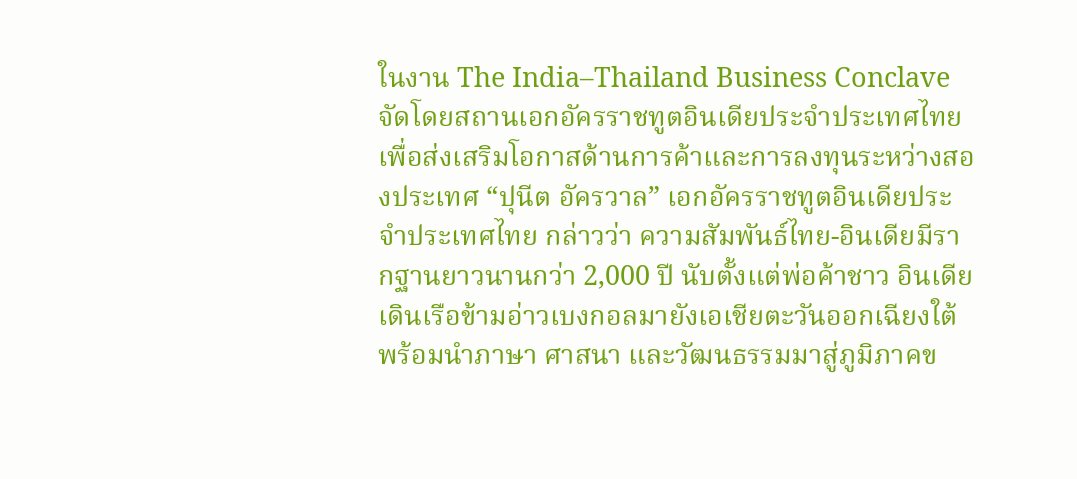ในงาน The India–Thailand Business Conclave จัดโดยสถานเอกอัครราชทูตอินเดียประจำประเทศไทยเพื่อส่งเสริมโอกาสด้านการค้าและการลงทุนระหว่างสองประเทศ “ปุนีต อัครวาล” เอกอัครราชทูตอินเดียประจำประเทศไทย กล่าวว่า ความสัมพันธ์ไทย-อินเดียมีรากฐานยาวนานกว่า 2,000 ปี นับตั้งแต่พ่อค้าชาว อินเดียเดินเรือข้ามอ่าวเบงกอลมายังเอเชียตะวันออกเฉียงใต้ พร้อมนำภาษา ศาสนา และวัฒนธรรมมาสู่ภูมิภาคข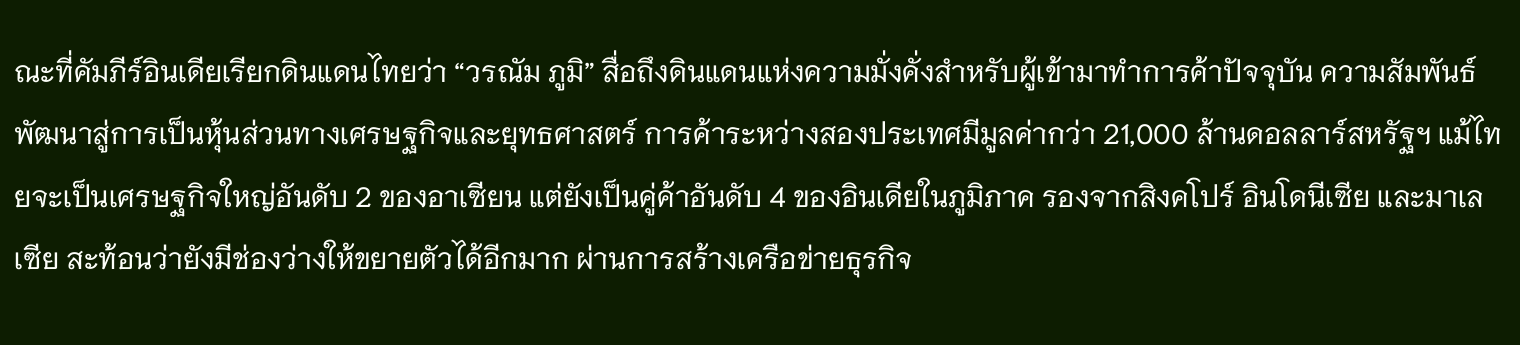ณะที่คัมภีร์อินเดียเรียกดินแดนไทยว่า “วรณัม ภูมิ” สื่อถึงดินแดนแห่งความมั่งคั่งสำหรับผู้เข้ามาทำการค้าปัจจุบัน ความสัมพันธ์พัฒนาสู่การเป็นหุ้นส่วนทางเศรษฐกิจและยุทธศาสตร์ การค้าระหว่างสองประเทศมีมูลค่ากว่า 21,000 ล้านดอลลาร์สหรัฐฯ แม้ไทยจะเป็นเศรษฐกิจใหญ่อันดับ 2 ของอาเซียน แต่ยังเป็นคู่ค้าอันดับ 4 ของอินเดียในภูมิภาค รองจากสิงคโปร์ อินโดนีเซีย และมาเลเซีย สะท้อนว่ายังมีช่องว่างให้ขยายตัวได้อีกมาก ผ่านการสร้างเครือข่ายธุรกิจ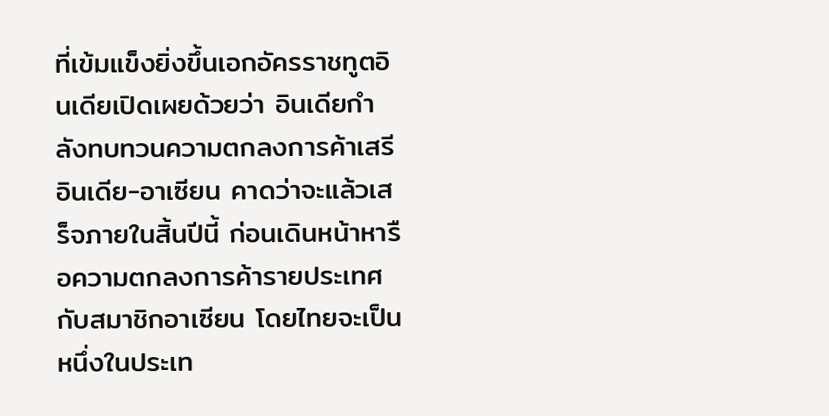ที่เข้มแข็งยิ่งขึ้นเอกอัครราชทูตอินเดียเปิดเผยด้วยว่า อินเดียกำลังทบทวนความตกลงการค้าเสรีอินเดีย-อาเซียน คาดว่าจะแล้วเสร็จภายในสิ้นปีนี้ ก่อนเดินหน้าหารือความตกลงการค้ารายประเทศกับสมาชิกอาเซียน โดยไทยจะเป็นหนึ่งในประเท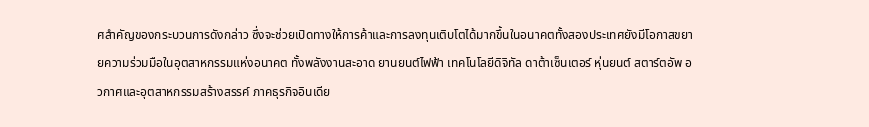ศสำคัญของกระบวนการดังกล่าว ซึ่งจะช่วยเปิดทางให้การค้าและการลงทุนเติบโตได้มากขึ้นในอนาคตทั้งสองประเทศยังมีโอกาสขยายความร่วมมือในอุตสาหกรรมแห่งอนาคต ทั้งพลังงานสะอาด ยานยนต์ไฟฟ้า เทคโนโลยีดิจิทัล ดาต้าเซ็นเตอร์ หุ่นยนต์ สตาร์ตอัพ อวกาศและอุตสาหกรรมสร้างสรรค์ ภาคธุรกิจอินเดีย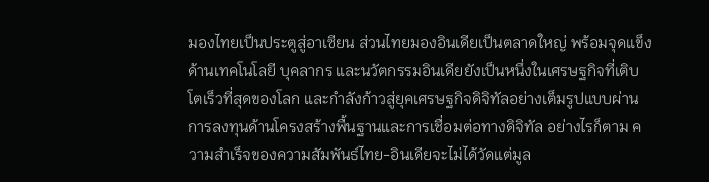มองไทยเป็นประตูสู่อาเซียน ส่วนไทยมองอินเดียเป็นตลาดใหญ่ พร้อมจุดแข็งด้านเทคโนโลยี บุคลากร และนวัตกรรมอินเดียยังเป็นหนึ่งในเศรษฐกิจที่เติบโตเร็วที่สุดของโลก และกำลังก้าวสู่ยุคเศรษฐกิจดิจิทัลอย่างเต็มรูปแบบผ่านการลงทุนด้านโครงสร้างพื้นฐานและการเชื่อมต่อทางดิจิทัล อย่างไรก็ตาม ความสำเร็จของความสัมพันธ์ไทย-อินเดียจะไม่ได้วัดแต่มูล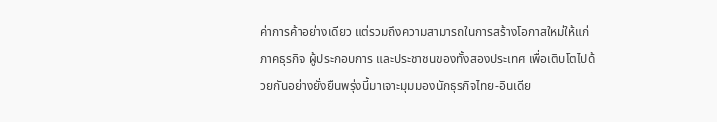ค่าการค้าอย่างเดียว แต่รวมถึงความสามารถในการสร้างโอกาสใหม่ให้แก่ภาคธุรกิจ ผู้ประกอบการ และประชาชนของทั้งสองประเทศ เพื่อเติบโตไปด้วยกันอย่างยั่งยืนพรุ่งนี้มาเจาะมุมมองนักธุรกิจไทย-อินเดีย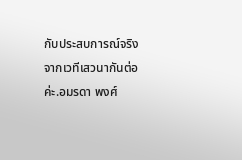กับประสบการณ์จริงจากเวทีเสวนากันต่อค่ะ.อมรดา พงศ์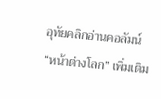อุทัยคลิกอ่านคอลัมน์ “หน้าต่างโลก” เพิ่มเติม